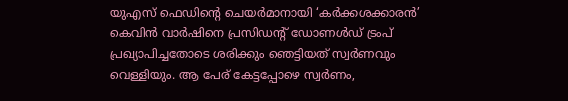യുഎസ് ഫെഡിന്റെ ചെയർമാനായി ‘കർക്കശക്കാരൻ’ കെവിൻ വാർഷിനെ പ്രസിഡന്റ് ഡോണൾഡ് ട്രംപ് പ്രഖ്യാപിച്ചതോടെ ശരിക്കും ഞെട്ടിയത് സ്വർണവും വെള്ളിയും. ആ പേര് കേട്ടപ്പോഴെ സ്വർണം,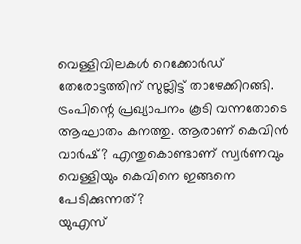വെള്ളിവിലകൾ റെക്കോർഡ് തേരോട്ടത്തിന് സുല്ലിട്ട് താഴേക്കിറങ്ങി.
ട്രംപിന്റെ പ്രഖ്യാപനം കൂടി വന്നതോടെ ആഘാതം കനത്തു. ആരാണ് കെവിൻ വാർഷ്? എന്തുകൊണ്ടാണ് സ്വർണവും വെള്ളിയും കെവിനെ ഇങ്ങനെ പേടിക്കുന്നത്?
യുഎസ്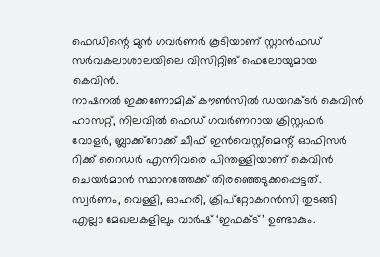ഫെഡിന്റെ മുൻ ഗവർണർ കൂടിയാണ് സ്റ്റാൻഫഡ് സർവകലാശാലയിലെ വിസിറ്റിങ് ഫെലോയുമായ കെവിൻ.
നാഷനൽ ഇക്കണോമിക് കൗൺസിൽ ഡയറക്ടർ കെവിൻ ഹാസറ്റ്, നിലവിൽ ഫെഡ് ഗവർണറായ ക്രിസ്റ്റഫർ വോളർ, ബ്ലാക്ക്റോക്ക് ചീഫ് ഇൻവെസ്റ്റ്മെന്റ് ഓഫിസർ റിക്ക് റൈഡർ എന്നിവരെ പിന്തള്ളിയാണ് കെവിൻ ചെയർമാൻ സ്ഥാനത്തേക്ക് തിരഞ്ഞെടുക്കപ്പെട്ടത്. സ്വർണം, വെള്ളി, ഓഹരി, ക്രിപ്റ്റോകറൻസി തുടങ്ങി എല്ലാ മേഖലകളിലും വാർഷ് ‘ഇഫക്ട്’ ഉണ്ടാകും.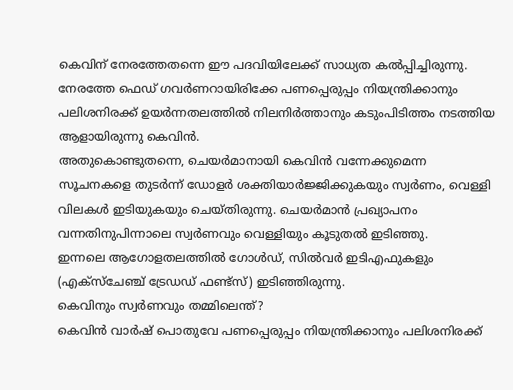കെവിന് നേരത്തേതന്നെ ഈ പദവിയിലേക്ക് സാധ്യത കൽപ്പിച്ചിരുന്നു.
നേരത്തേ ഫെഡ് ഗവർണറായിരിക്കേ പണപ്പെരുപ്പം നിയന്ത്രിക്കാനും പലിശനിരക്ക് ഉയർന്നതലത്തിൽ നിലനിർത്താനും കടുംപിടിത്തം നടത്തിയ ആളായിരുന്നു കെവിൻ.
അതുകൊണ്ടുതന്നെ, ചെയർമാനായി കെവിൻ വന്നേക്കുമെന്ന സൂചനകളെ തുടർന്ന് ഡോളർ ശക്തിയാർജ്ജിക്കുകയും സ്വർണം, വെള്ളി വിലകൾ ഇടിയുകയും ചെയ്തിരുന്നു. ചെയർമാൻ പ്രഖ്യാപനം വന്നതിനുപിന്നാലെ സ്വർണവും വെള്ളിയും കൂടുതൽ ഇടിഞ്ഞു.
ഇന്നലെ ആഗോളതലത്തിൽ ഗോൾഡ്, സിൽവർ ഇടിഎഫുകളും (എക്സ്ചേഞ്ച് ട്രേഡഡ് ഫണ്ട്സ്) ഇടിഞ്ഞിരുന്നു.
കെവിനും സ്വർണവും തമ്മിലെന്ത്?
കെവിൻ വാർഷ് പൊതുവേ പണപ്പെരുപ്പം നിയന്ത്രിക്കാനും പലിശനിരക്ക്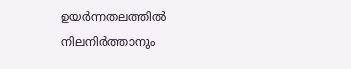ഉയർന്നതലത്തിൽ നിലനിർത്താനും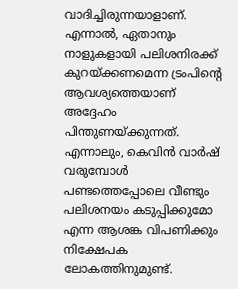വാദിച്ചിരുന്നയാളാണ്. എന്നാൽ, ഏതാനും നാളുകളായി പലിശനിരക്ക് കുറയ്ക്കണമെന്ന ട്രംപിന്റെ ആവശ്യത്തെയാണ് അദ്ദേഹം പിന്തുണയ്ക്കുന്നത്.
എന്നാലും, കെവിൻ വാർഷ് വരുമ്പോൾ പണ്ടത്തെപ്പോലെ വീണ്ടും പലിശനയം കടുപ്പിക്കുമോ എന്ന ആശങ്ക വിപണിക്കും നിക്ഷേപക ലോകത്തിനുമുണ്ട്.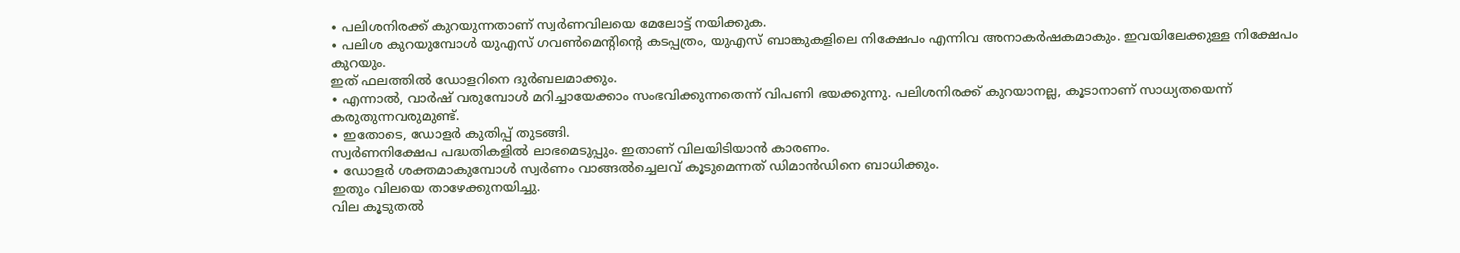∙ പലിശനിരക്ക് കുറയുന്നതാണ് സ്വർണവിലയെ മേലോട്ട് നയിക്കുക.
∙ പലിശ കുറയുമ്പോൾ യുഎസ് ഗവൺമെന്റിന്റെ കടപ്പത്രം, യുഎസ് ബാങ്കുകളിലെ നിക്ഷേപം എന്നിവ അനാകർഷകമാകും. ഇവയിലേക്കുള്ള നിക്ഷേപം കുറയും.
ഇത് ഫലത്തിൽ ഡോളറിനെ ദുർബലമാക്കും.
∙ എന്നാൽ, വാർഷ് വരുമ്പോൾ മറിച്ചായേക്കാം സംഭവിക്കുന്നതെന്ന് വിപണി ഭയക്കുന്നു. പലിശനിരക്ക് കുറയാനല്ല, കൂടാനാണ് സാധ്യതയെന്ന് കരുതുന്നവരുമുണ്ട്.
∙ ഇതോടെ, ഡോളർ കുതിപ്പ് തുടങ്ങി.
സ്വർണനിക്ഷേപ പദ്ധതികളിൽ ലാഭമെടുപ്പും. ഇതാണ് വിലയിടിയാൻ കാരണം.
∙ ഡോളർ ശക്തമാകുമ്പോൾ സ്വർണം വാങ്ങൽച്ചെലവ് കൂടുമെന്നത് ഡിമാൻഡിനെ ബാധിക്കും.
ഇതും വിലയെ താഴേക്കുനയിച്ചു.
വില കൂടുതൽ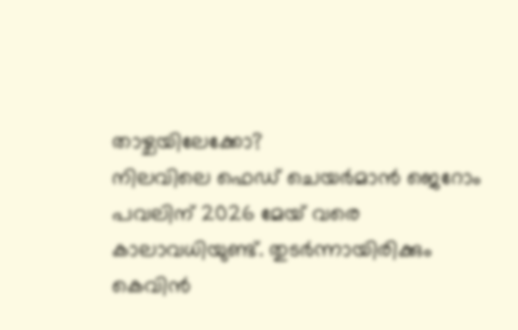താഴ്ചയിലേക്കോ?
നിലവിലെ ഫെഡ് ചെയർമാൻ ജെറോം പവലിന് 2026 മേയ് വരെ കാലാവധിയുണ്ട്. തുടർന്നായിരിക്കും കെവിൻ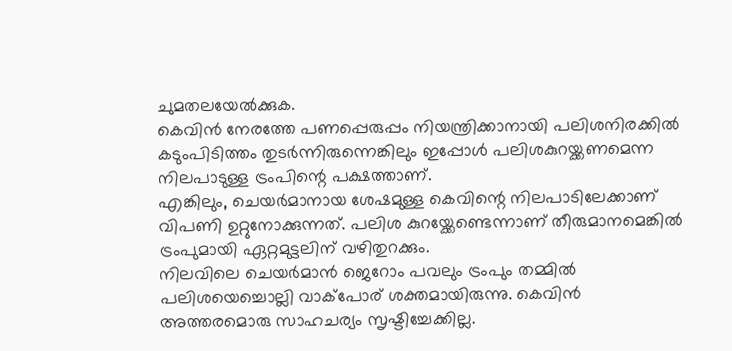ചുമതലയേൽക്കുക.
കെവിൻ നേരത്തേ പണപ്പെരുപ്പം നിയന്ത്രിക്കാനായി പലിശനിരക്കിൽ കടുംപിടിത്തം തുടർന്നിരുന്നെങ്കിലും ഇപ്പോൾ പലിശകുറയ്ക്കണമെന്ന നിലപാടുള്ള ട്രംപിന്റെ പക്ഷത്താണ്.
എങ്കിലും, ചെയർമാനായ ശേഷമുള്ള കെവിന്റെ നിലപാടിലേക്കാണ് വിപണി ഉറ്റുനോക്കുന്നത്. പലിശ കുറയ്ക്കേണ്ടെന്നാണ് തീരുമാനമെങ്കിൽ ട്രംപുമായി ഏറ്റമുട്ടലിന് വഴിതുറക്കും.
നിലവിലെ ചെയർമാൻ ജെറോം പവലും ട്രംപും തമ്മിൽ പലിശയെച്ചൊല്ലി വാക്പോര് ശക്തമായിരുന്നു. കെവിൻ അത്തരമൊരു സാഹചര്യം സൃഷ്ടിച്ചേക്കില്ല.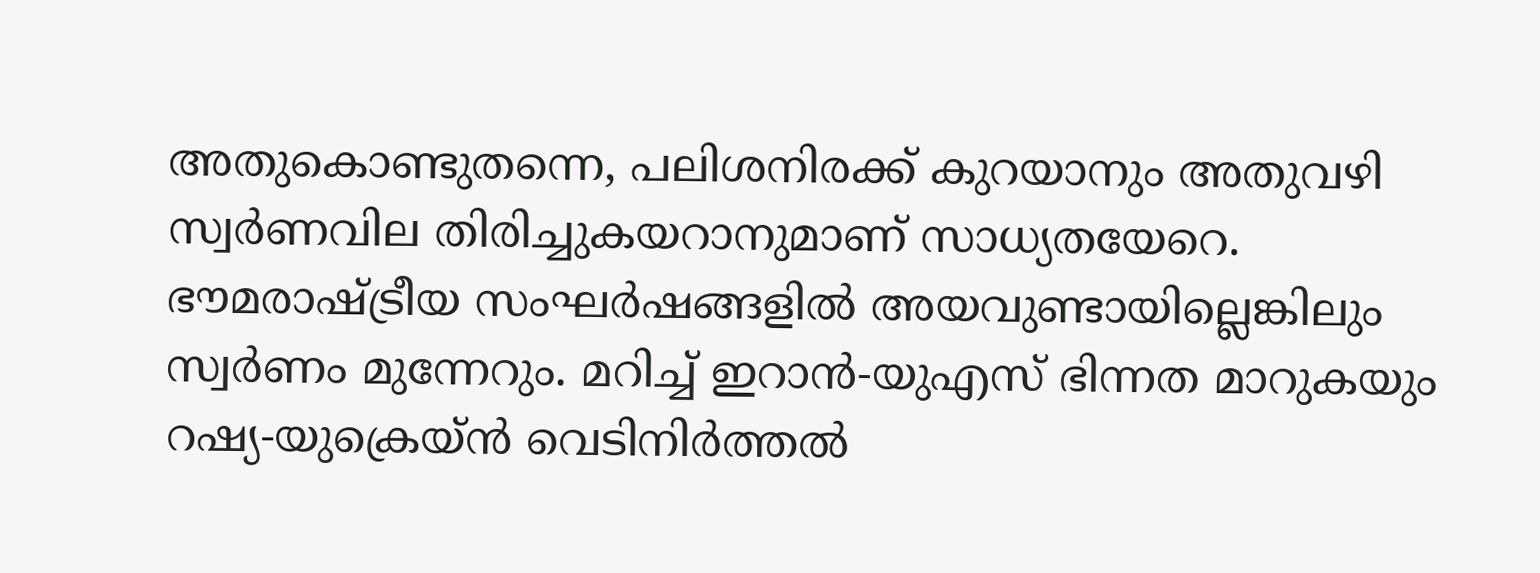അതുകൊണ്ടുതന്നെ, പലിശനിരക്ക് കുറയാനും അതുവഴി സ്വർണവില തിരിച്ചുകയറാനുമാണ് സാധ്യതയേറെ.
ഭൗമരാഷ്ട്രീയ സംഘർഷങ്ങളിൽ അയവുണ്ടായില്ലെങ്കിലും സ്വർണം മുന്നേറും. മറിച്ച് ഇറാൻ-യുഎസ് ഭിന്നത മാറുകയും റഷ്യ-യുക്രെയ്ൻ വെടിനിർത്തൽ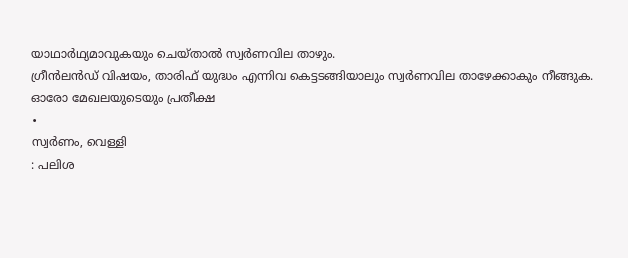യാഥാർഥ്യമാവുകയും ചെയ്താൽ സ്വർണവില താഴും.
ഗ്രീൻലൻഡ് വിഷയം, താരിഫ് യുദ്ധം എന്നിവ കെട്ടടങ്ങിയാലും സ്വർണവില താഴേക്കാകും നീങ്ങുക.
ഓരോ മേഖലയുടെയും പ്രതീക്ഷ
∙
സ്വർണം, വെള്ളി
: പലിശ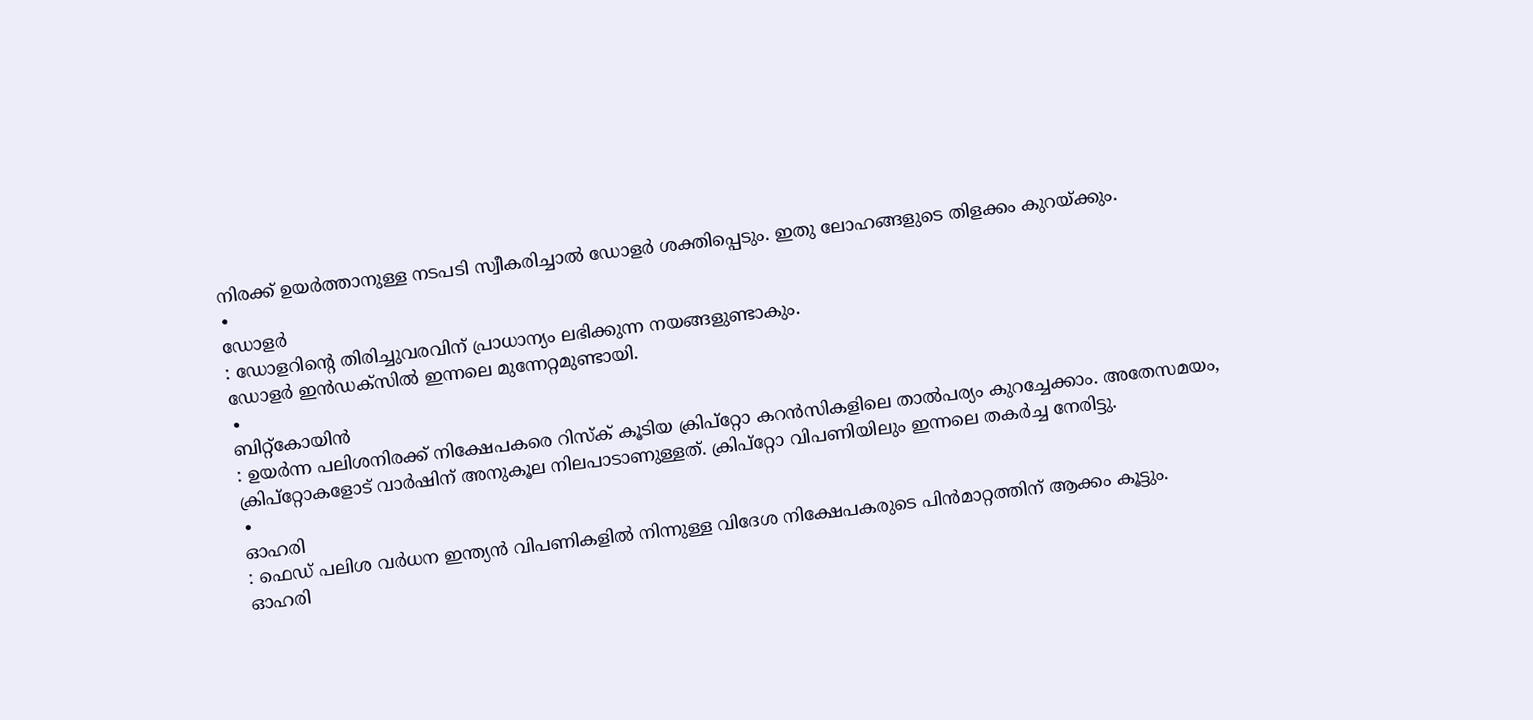നിരക്ക് ഉയർത്താനുള്ള നടപടി സ്വീകരിച്ചാൽ ഡോളർ ശക്തിപ്പെടും. ഇതു ലോഹങ്ങളുടെ തിളക്കം കുറയ്ക്കും.
∙
ഡോളർ
: ഡോളറിന്റെ തിരിച്ചുവരവിന് പ്രാധാന്യം ലഭിക്കുന്ന നയങ്ങളുണ്ടാകും.
ഡോളർ ഇൻഡക്സിൽ ഇന്നലെ മുന്നേറ്റമുണ്ടായി.
∙
ബിറ്റ്കോയിൻ
: ഉയർന്ന പലിശനിരക്ക് നിക്ഷേപകരെ റിസ്ക് കൂടിയ ക്രിപ്റ്റോ കറൻസികളിലെ താൽപര്യം കുറച്ചേക്കാം. അതേസമയം, ക്രിപ്റ്റോകളോട് വാർഷിന് അനുകൂല നിലപാടാണുള്ളത്. ക്രിപ്റ്റോ വിപണിയിലും ഇന്നലെ തകർച്ച നേരിട്ടു.
∙
ഓഹരി
: ഫെഡ് പലിശ വർധന ഇന്ത്യൻ വിപണികളിൽ നിന്നുള്ള വിദേശ നിക്ഷേപകരുടെ പിൻമാറ്റത്തിന് ആക്കം കൂട്ടും.
ഓഹരി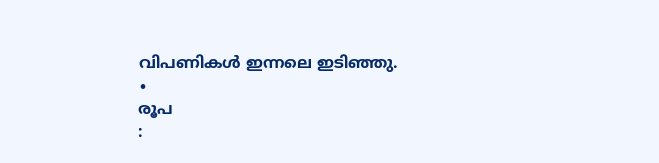വിപണികൾ ഇന്നലെ ഇടിഞ്ഞു.
∙
രൂപ
: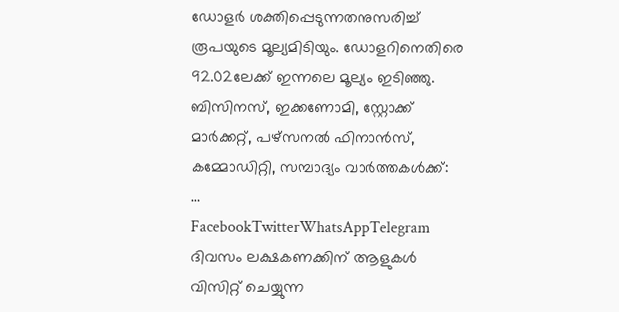ഡോളർ ശക്തിപ്പെടുന്നതനുസരിച്ച് രൂപയുടെ മൂല്യമിടിയും. ഡോളറിനെതിരെ 92.02ലേക്ക് ഇന്നലെ മൂല്യം ഇടിഞ്ഞു.
ബിസിനസ്, ഇക്കണോമി, സ്റ്റോക്ക് മാർക്കറ്റ്, പഴ്സനൽ ഫിനാൻസ്, കമ്മോഡിറ്റി, സമ്പാദ്യം വാർത്തകൾക്ക്:
…
FacebookTwitterWhatsAppTelegram
ദിവസം ലക്ഷകണക്കിന് ആളുകൾ വിസിറ്റ് ചെയ്യുന്ന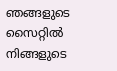ഞങ്ങളുടെ സൈറ്റിൽ നിങ്ങളുടെ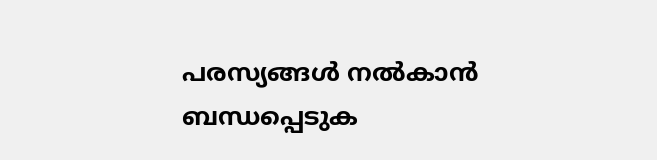പരസ്യങ്ങൾ നൽകാൻ ബന്ധപ്പെടുക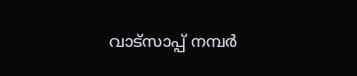വാട്സാപ്പ് നമ്പർ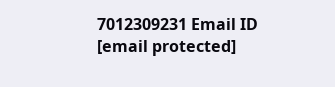7012309231 Email ID [email protected]